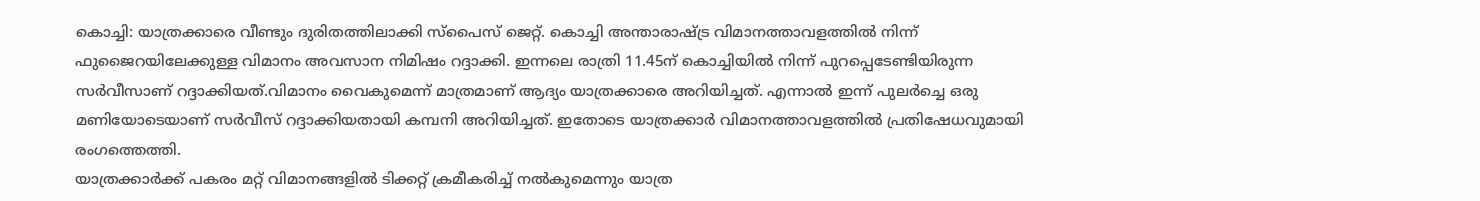കൊച്ചി: യാത്രക്കാരെ വീണ്ടും ദുരിതത്തിലാക്കി സ്പൈസ് ജെറ്റ്. കൊച്ചി അന്താരാഷ്ട്ര വിമാനത്താവളത്തിൽ നിന്ന് ഫുജൈറയിലേക്കുള്ള വിമാനം അവസാന നിമിഷം റദ്ദാക്കി. ഇന്നലെ രാത്രി 11.45ന് കൊച്ചിയിൽ നിന്ന് പുറപ്പെടേണ്ടിയിരുന്ന സർവീസാണ് റദ്ദാക്കിയത്.വിമാനം വൈകുമെന്ന് മാത്രമാണ് ആദ്യം യാത്രക്കാരെ അറിയിച്ചത്. എന്നാൽ ഇന്ന് പുലർച്ചെ ഒരു മണിയോടെയാണ് സർവീസ് റദ്ദാക്കിയതായി കമ്പനി അറിയിച്ചത്. ഇതോടെ യാത്രക്കാർ വിമാനത്താവളത്തിൽ പ്രതിഷേധവുമായി രംഗത്തെത്തി.
യാത്രക്കാർക്ക് പകരം മറ്റ് വിമാനങ്ങളിൽ ടിക്കറ്റ് ക്രമീകരിച്ച് നൽകുമെന്നും യാത്ര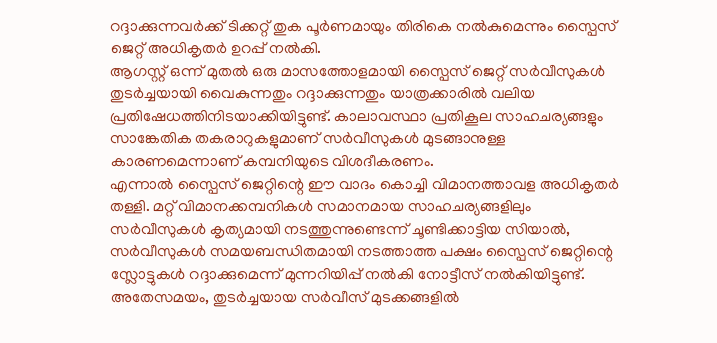റദ്ദാക്കുന്നവർക്ക് ടിക്കറ്റ് തുക പൂർണമായും തിരികെ നൽകുമെന്നും സ്പൈസ് ജെറ്റ് അധികൃതർ ഉറപ്പ് നൽകി.
ആഗസ്റ്റ് ഒന്ന് മുതൽ ഒരു മാസത്തോളമായി സ്പൈസ് ജെറ്റ് സർവീസുകൾ തുടർച്ചയായി വൈകുന്നതും റദ്ദാക്കുന്നതും യാത്രക്കാരിൽ വലിയ പ്രതിഷേധത്തിനിടയാക്കിയിട്ടുണ്ട്. കാലാവസ്ഥാ പ്രതികൂല സാഹചര്യങ്ങളും സാങ്കേതിക തകരാറുകളുമാണ് സർവീസുകൾ മുടങ്ങാനുള്ള കാരണമെന്നാണ് കമ്പനിയുടെ വിശദീകരണം.
എന്നാൽ സ്പൈസ് ജെറ്റിന്റെ ഈ വാദം കൊച്ചി വിമാനത്താവള അധികൃതർ തള്ളി. മറ്റ് വിമാനക്കമ്പനികൾ സമാനമായ സാഹചര്യങ്ങളിലും സർവീസുകൾ കൃത്യമായി നടത്തുന്നുണ്ടെന്ന് ചൂണ്ടിക്കാട്ടിയ സിയാൽ, സർവീസുകൾ സമയബന്ധിതമായി നടത്താത്ത പക്ഷം സ്പൈസ് ജെറ്റിന്റെ സ്ലോട്ടുകൾ റദ്ദാക്കുമെന്ന് മുന്നറിയിപ്പ് നൽകി നോട്ടീസ് നൽകിയിട്ടുണ്ട്.
അതേസമയം, തുടർച്ചയായ സർവീസ് മുടക്കങ്ങളിൽ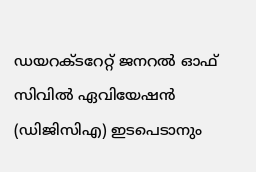ഡയറക്ടറേറ്റ് ജനറൽ ഓഫ് സിവിൽ ഏവിയേഷൻ (ഡിജിസിഎ) ഇടപെടാനും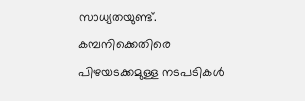സാധ്യതയുണ്ട്. കമ്പനിക്കെതിരെ പിഴയടക്കമുള്ള നടപടികൾ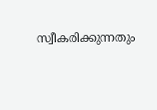സ്വീകരിക്കുന്നതും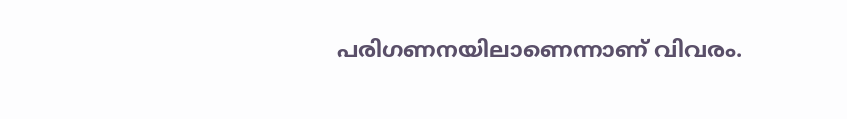പരിഗണനയിലാണെന്നാണ് വിവരം.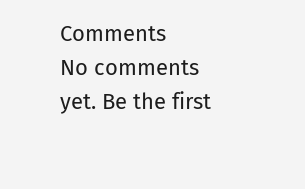Comments
No comments yet. Be the first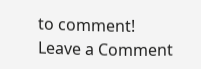to comment!
Leave a Comment